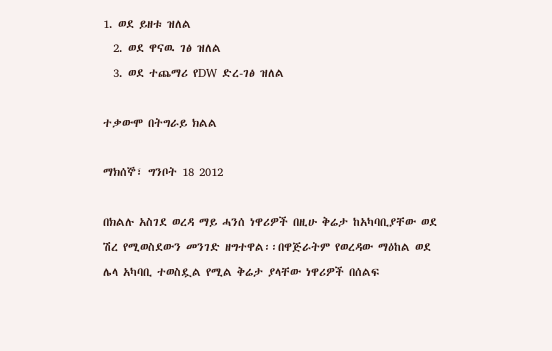1. ወደ ይዘቱ ዝለል
  2. ወደ ዋናዉ ገፅ ዝለል
  3. ወደ ተጨማሪ የDW ድረ-ገፅ ዝለል

ተቃውሞ በትግራይ ክልል

ማክሰኞ፣ ግንቦት 18 2012

በክልሉ አስገደ ወረዳ ማይ ሓንሰ ነዋሪዎች በዚሁ ቅሬታ ከአካባቢያቸው ወደ ሽረ የሚወስደውን መንገድ ዘግተዋል፡፡በዋጅራትም የወረዳው ማዕከል ወደ ሌላ አካባቢ ተወስዷል የሚል ቅሬታ ያላቸው ነዋሪዎች በሰልፍ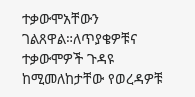ተቃውሞአቸውን ገልጸዋል።ለጥያቄዎቹና ተቃውሞዎች ጉዳዩ ከሚመለከታቸው የወረዳዎቹ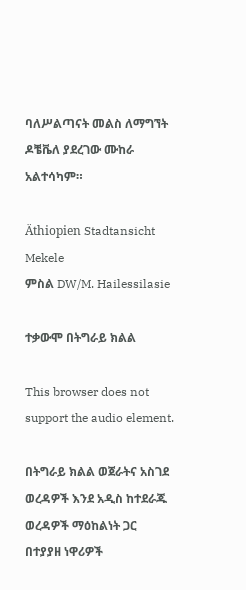ባለሥልጣናት መልስ ለማግኘት ዶቼቬለ ያደረገው ሙከራ አልተሳካም።

Äthiopien Stadtansicht Mekele
ምስል DW/M. Hailessilasie

ተቃውሞ በትግራይ ክልል

This browser does not support the audio element.

በትግራይ ክልል ወጀራትና አስገደ ወረዳዎች እንደ አዲስ ከተደራጁ ወረዳዎች ማዕከልነት ጋር በተያያዘ ነዋሪዎች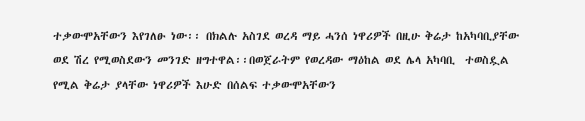ተቃውሞአቸውን እየገለፁ ነው፡፡ በክልሉ አስገደ ወረዳ ማይ ሓንሰ ነዋሪዎች በዚሁ ቅሬታ ከአካባቢያቸው ወደ ሽረ የሚወስደውን መንገድ ዘግተዋል፡፡በወጀራትም የወረዳው ማዕከል ወደ ሌላ አካባቢ  ተወስዷል የሚል ቅሬታ ያላቸው ነዋሪዎች እሁድ በሰልፍ ተቃውሞአቸውን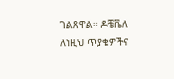ገልጸዋል። ዶቼቬለ ለነዚህ ጥያቄዎችና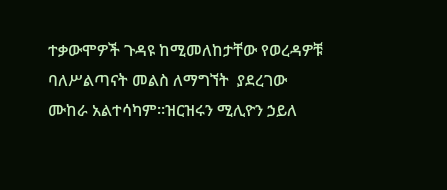ተቃውሞዎች ጉዳዩ ከሚመለከታቸው የወረዳዎቹ ባለሥልጣናት መልስ ለማግኘት  ያደረገው ሙከራ አልተሳካም።ዝርዝሩን ሚሊዮን ኃይለ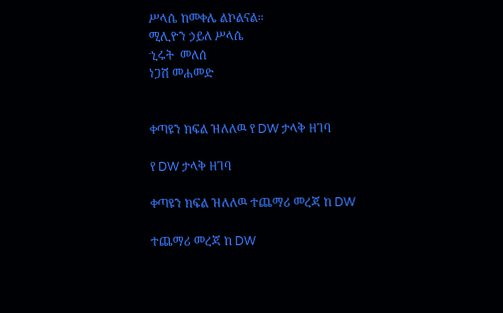ሥላሴ ከመቀሌ ልኮልናል።
ሚሊዮን ኃይለ ሥላሴ
ኂሩት  መለሰ
ነጋሽ መሐመድ


ቀጣዩን ክፍል ዝለለዉ የ DW ታላቅ ዘገባ

የ DW ታላቅ ዘገባ

ቀጣዩን ክፍል ዝለለዉ ተጨማሪ መረጃ ከ DW

ተጨማሪ መረጃ ከ DW